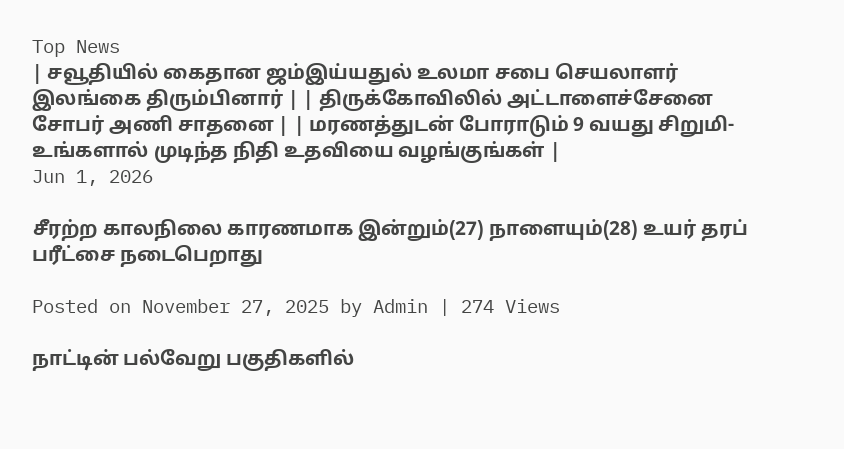Top News
| சவூதியில் கைதான ஜம்இய்யதுல் உலமா சபை செயலாளர் இலங்கை திரும்பினார் | | திருக்கோவிலில் அட்டாளைச்சேனை சோபர் அணி சாதனை | | மரணத்துடன் போராடும் 9 வயது சிறுமி- உங்களால் முடிந்த நிதி உதவியை வழங்குங்கள் |
Jun 1, 2026

சீரற்ற காலநிலை காரணமாக இன்றும்(27) நாளையும்(28) உயர் தரப் பரீட்சை நடைபெறாது

Posted on November 27, 2025 by Admin | 274 Views

நாட்டின் பல்வேறு பகுதிகளில்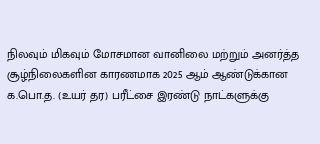நிலவும் மிகவும் மோசமான வானிலை மற்றும் அனர்த்த சூழ்நிலைகளின காரணமாக 2025 ஆம் ஆண்டுக்கான க.பொ.த. (உயர் தர) பரீட்சை இரண்டு நாட்களுக்கு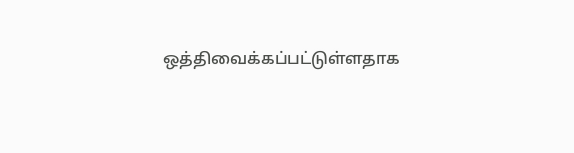ஒத்திவைக்கப்பட்டுள்ளதாக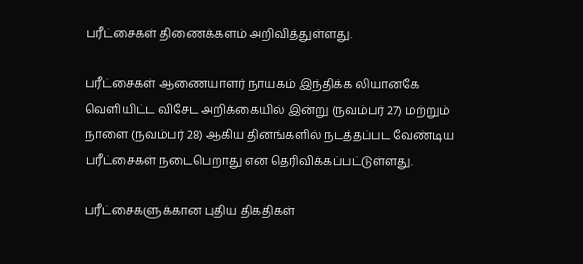பரீட்சைகள் திணைக்களம் அறிவித்துள்ளது.

பரீட்சைகள் ஆணையாளர் நாயகம் இந்திக்க லியானகே வெளியிட்ட விசேட அறிக்கையில் இன்று (நவம்பர் 27) மற்றும் நாளை (நவம்பர் 28) ஆகிய தினங்களில் நடத்தப்பட வேண்டிய பரீட்சைகள் நடைபெறாது என தெரிவிக்கப்பட்டுள்ளது.

பரீட்சைகளுக்கான புதிய திகதிகள்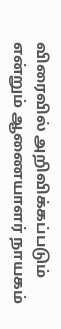விரைவில் அறிவிக்கப்படும் என்றும் ஆணையாளர் நாயகம்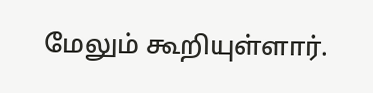மேலும் கூறியுள்ளார்.